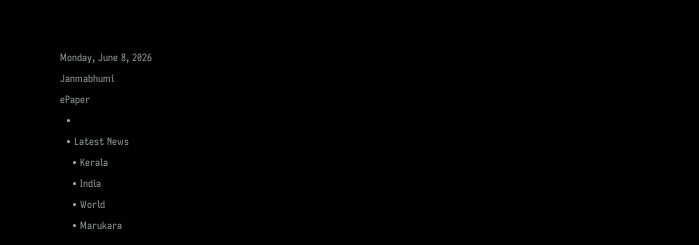Monday, June 8, 2026
Janmabhumi
ePaper
  •
  • Latest News
    • Kerala
    • India
    • World
    • Marukara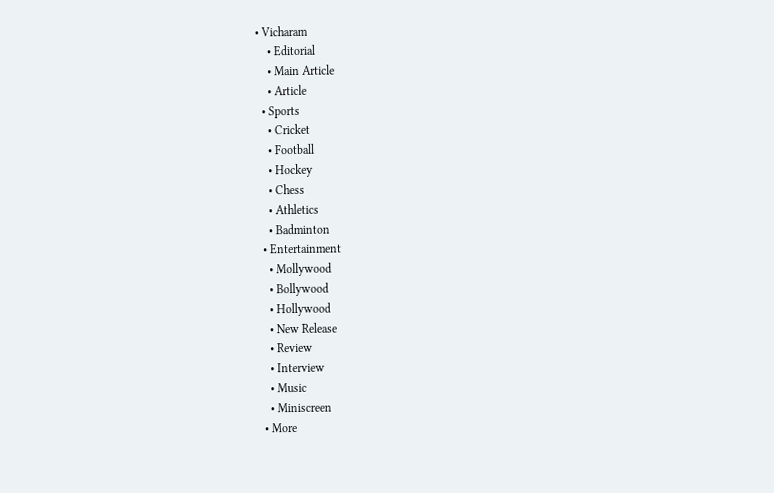• Vicharam
    • Editorial
    • Main Article
    • Article
  • Sports
    • Cricket
    • Football
    • Hockey
    • Chess
    • Athletics
    • Badminton
  • Entertainment
    • Mollywood
    • Bollywood
    • Hollywood
    • New Release
    • Review
    • Interview
    • Music
    • Miniscreen
  • More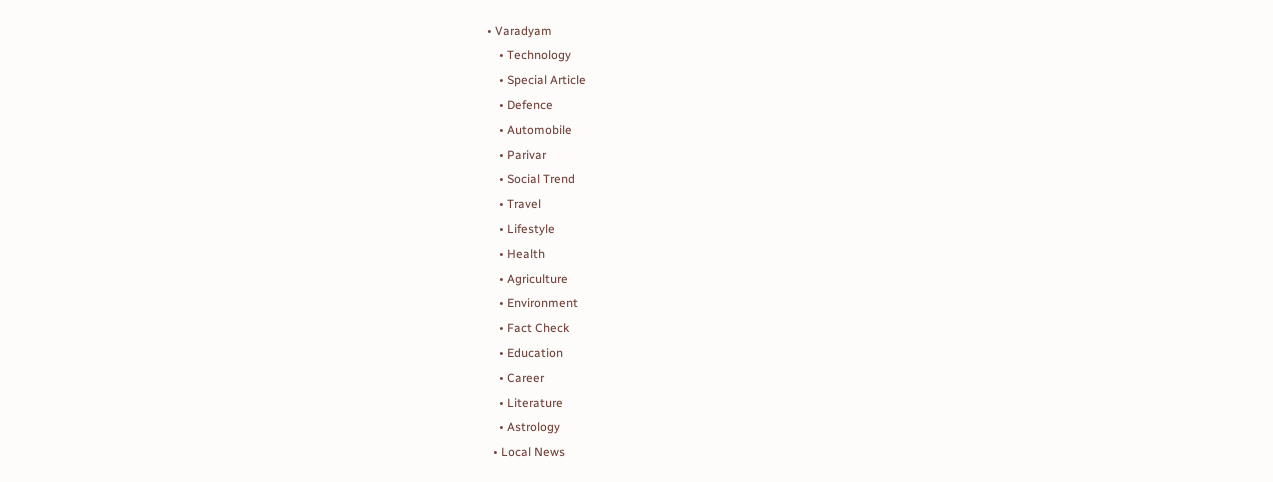• Varadyam
    • Technology
    • Special Article
    • Defence
    • Automobile
    • Parivar
    • Social Trend
    • Travel
    • Lifestyle
    • Health
    • Agriculture
    • Environment
    • Fact Check
    • Education
    • Career
    • Literature
    • Astrology
  • Local News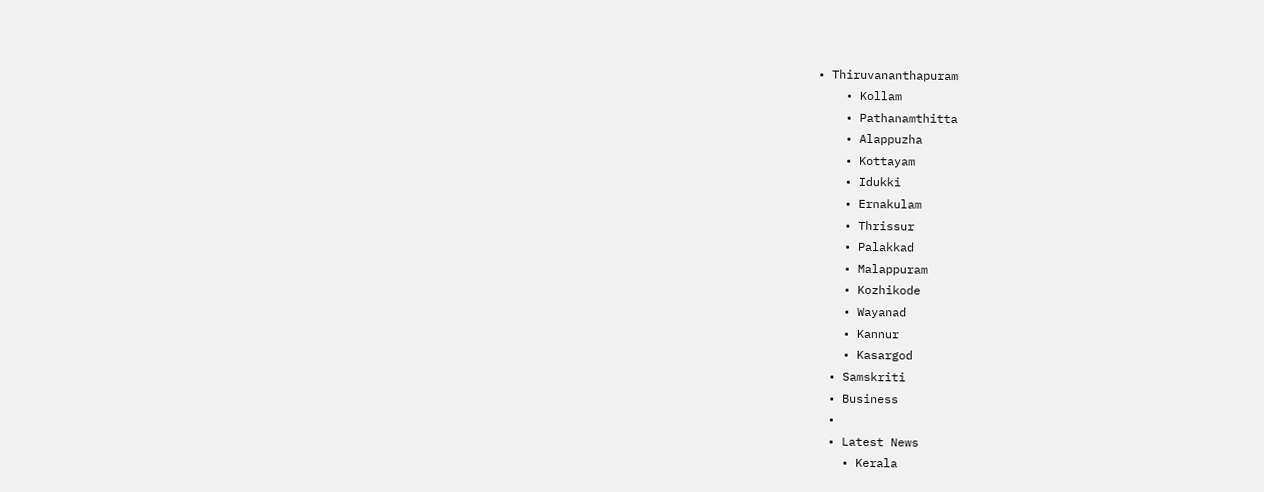• Thiruvananthapuram
    • Kollam
    • Pathanamthitta
    • Alappuzha
    • Kottayam
    • Idukki
    • Ernakulam
    • Thrissur
    • Palakkad
    • Malappuram
    • Kozhikode
    • Wayanad
    • Kannur
    • Kasargod
  • Samskriti
  • Business
  •
  • Latest News
    • Kerala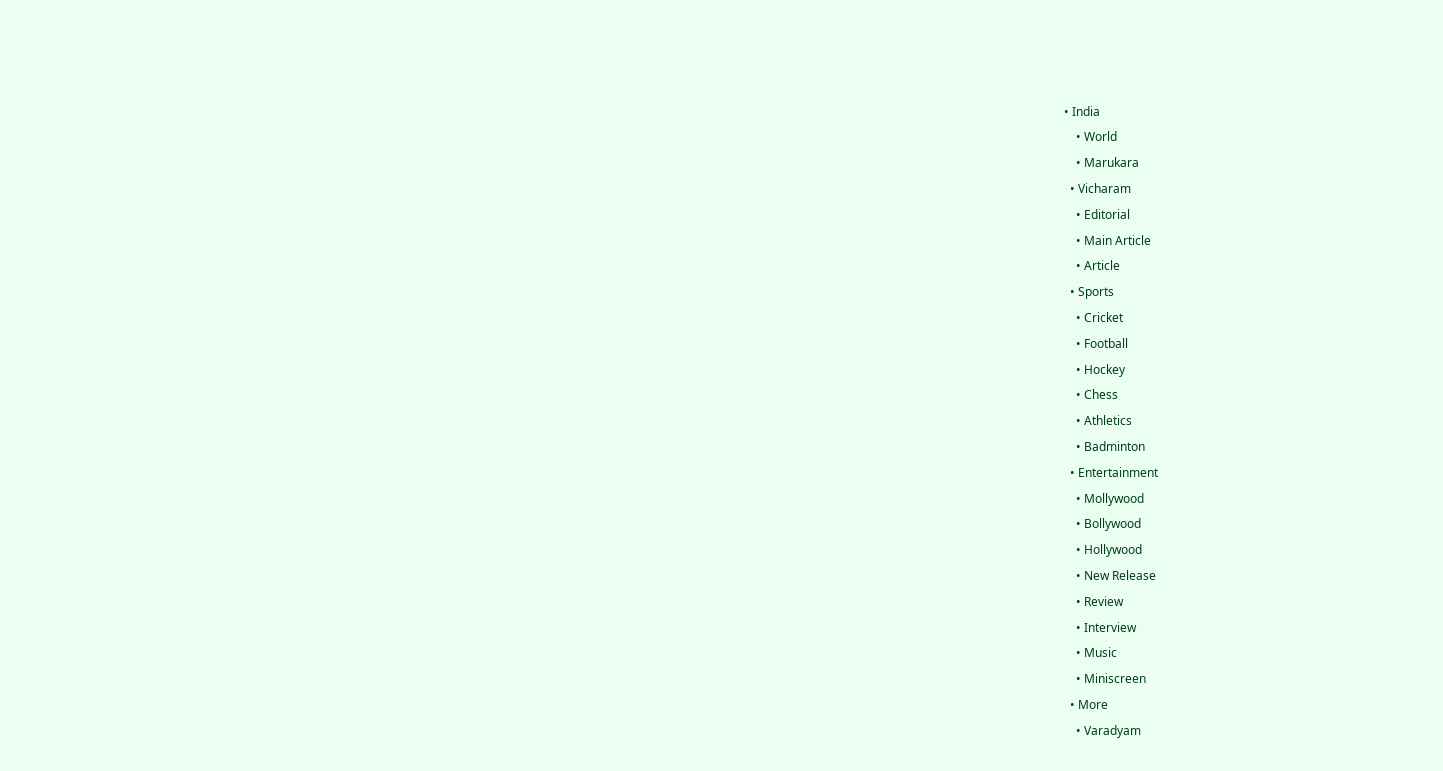• India
    • World
    • Marukara
  • Vicharam
    • Editorial
    • Main Article
    • Article
  • Sports
    • Cricket
    • Football
    • Hockey
    • Chess
    • Athletics
    • Badminton
  • Entertainment
    • Mollywood
    • Bollywood
    • Hollywood
    • New Release
    • Review
    • Interview
    • Music
    • Miniscreen
  • More
    • Varadyam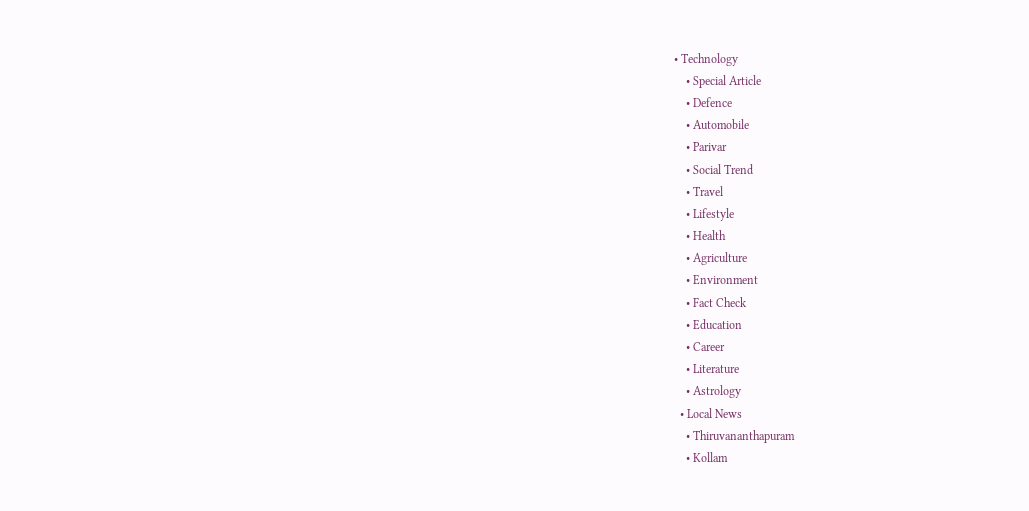• Technology
    • Special Article
    • Defence
    • Automobile
    • Parivar
    • Social Trend
    • Travel
    • Lifestyle
    • Health
    • Agriculture
    • Environment
    • Fact Check
    • Education
    • Career
    • Literature
    • Astrology
  • Local News
    • Thiruvananthapuram
    • Kollam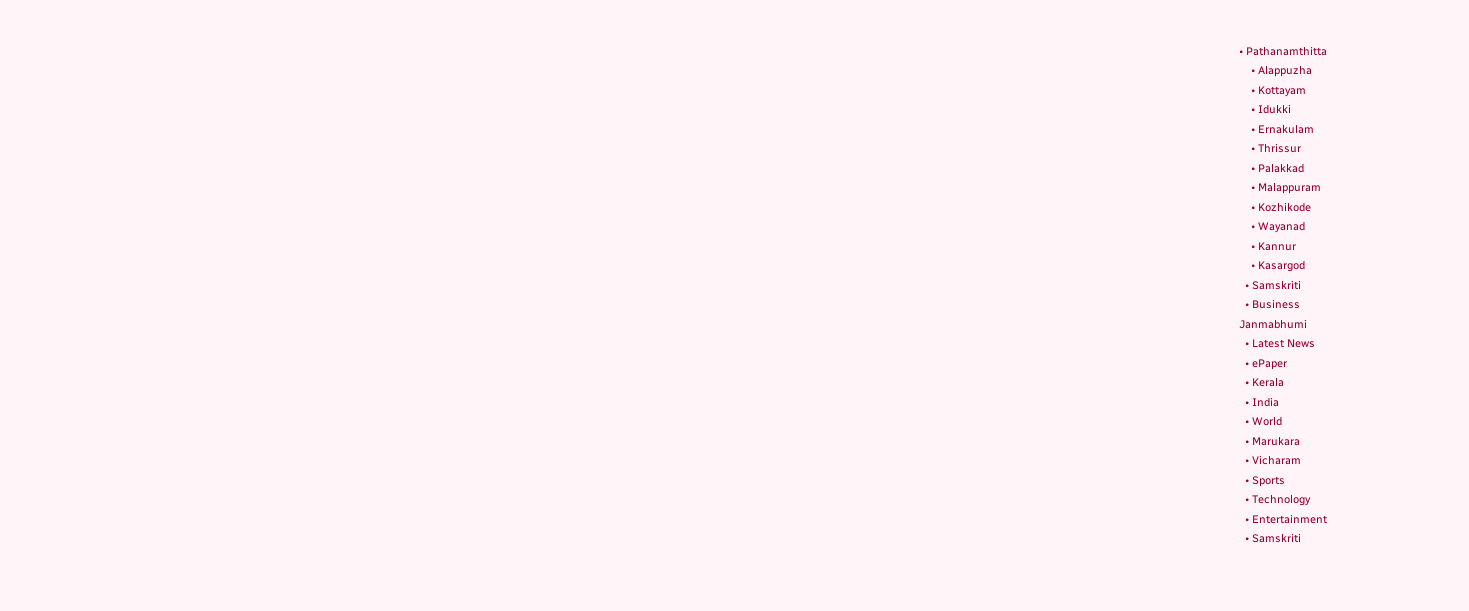• Pathanamthitta
    • Alappuzha
    • Kottayam
    • Idukki
    • Ernakulam
    • Thrissur
    • Palakkad
    • Malappuram
    • Kozhikode
    • Wayanad
    • Kannur
    • Kasargod
  • Samskriti
  • Business
Janmabhumi
  • Latest News
  • ePaper
  • Kerala
  • India
  • World
  • Marukara
  • Vicharam
  • Sports
  • Technology
  • Entertainment
  • Samskriti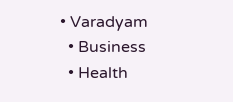• Varadyam
  • Business
  • Health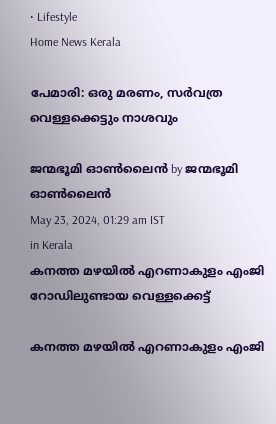• Lifestyle
Home News Kerala

പേമാരി: ഒരു മരണം, സര്‍വത്ര വെള്ളക്കെട്ടും നാശവും

ജന്മഭൂമി ഓണ്‍ലൈന്‍ by ജന്മഭൂമി ഓണ്‍ലൈന്‍
May 23, 2024, 01:29 am IST
in Kerala
കനത്ത മഴയില്‍ എറണാകുളം എംജി റോഡിലുണ്ടായ വെള്ളക്കെട്ട്‌

കനത്ത മഴയില്‍ എറണാകുളം എംജി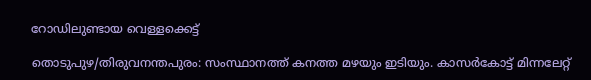റോഡിലുണ്ടായ വെള്ളക്കെട്ട്‌

തൊടുപുഴ/തിരുവനന്തപുരം: സംസ്ഥാനത്ത് കനത്ത മഴയും ഇടിയും. കാസര്‍കോട്ട് മിന്നലേറ്റ്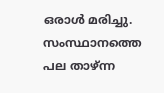ഒരാള്‍ മരിച്ചു. സംസ്ഥാനത്തെ പല താഴ്ന്ന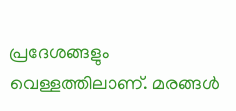പ്രദേശങ്ങളും വെള്ളത്തിലാണ്. മരങ്ങള്‍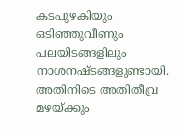കടപുഴകിയും ഒടിഞ്ഞുവീണും പലയിടങ്ങളിലും നാശനഷ്ടങ്ങളുണ്ടായി. അതിനിടെ അതിതീവ്ര മഴയ്‌ക്കും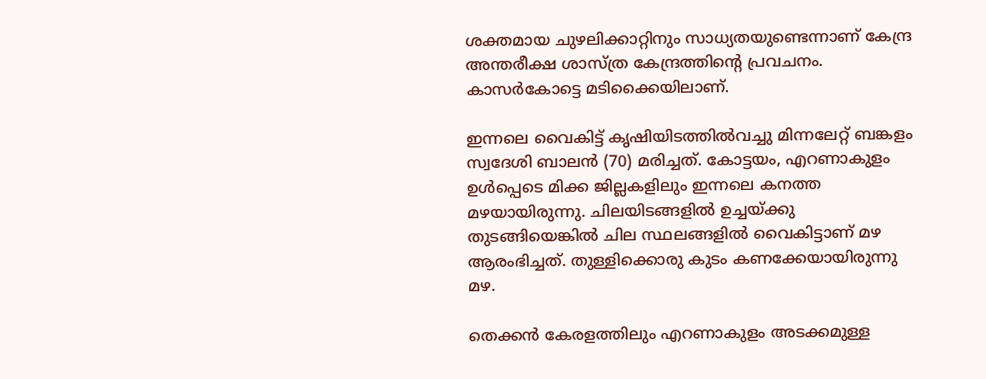ശക്തമായ ചുഴലിക്കാറ്റിനും സാധ്യതയുണ്ടെന്നാണ് കേന്ദ്ര അന്തരീക്ഷ ശാസ്ത്ര കേന്ദ്രത്തിന്റെ പ്രവചനം. കാസര്‍കോട്ടെ മടിക്കൈയിലാണ്.

ഇന്നലെ വൈകിട്ട് കൃഷിയിടത്തില്‍വച്ചു മിന്നലേറ്റ് ബങ്കളം സ്വദേശി ബാലന്‍ (70) മരിച്ചത്. കോട്ടയം, എറണാകുളം ഉള്‍പ്പെടെ മിക്ക ജില്ലകളിലും ഇന്നലെ കനത്ത മഴയായിരുന്നു. ചിലയിടങ്ങളില്‍ ഉച്ചയ്‌ക്കു തുടങ്ങിയെങ്കില്‍ ചില സ്ഥലങ്ങളില്‍ വൈകിട്ടാണ് മഴ ആരംഭിച്ചത്. തുള്ളിക്കൊരു കുടം കണക്കേയായിരുന്നു മഴ.

തെക്കന്‍ കേരളത്തിലും എറണാകുളം അടക്കമുള്ള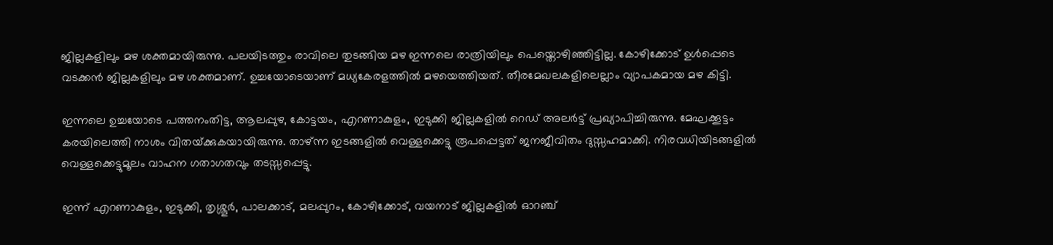ജില്ലകളിലും മഴ ശക്തമായിരുന്നു. പലയിടത്തും രാവിലെ തുടങ്ങിയ മഴ ഇന്നലെ രാത്രിയിലും പെയ്തൊഴിഞ്ഞിട്ടില്ല. കോഴിക്കോട് ഉള്‍പ്പെടെ വടക്കന്‍ ജില്ലകളിലും മഴ ശക്തമാണ്. ഉച്ചയോടെയാണ് മധ്യകേരളത്തില്‍ മഴയെത്തിയത്. തീരമേഖലകളിലെല്ലാം വ്യാപകമായ മഴ കിട്ടി.

ഇന്നലെ ഉച്ചയോടെ പത്തനംതിട്ട, ആലപ്പുഴ, കോട്ടയം, എറണാകുളം, ഇടുക്കി ജില്ലകളില്‍ റെഡ് അലര്‍ട്ട് പ്രഖ്യാപിച്ചിരുന്നു. മേഘക്കൂട്ടം കരയിലെത്തി നാശം വിതയ്‌ക്കുകയായിരുന്നു. താഴ്ന്ന ഇടങ്ങളില്‍ വെള്ളക്കെട്ടു രൂപപ്പെട്ടത് ജനജീവിതം ദുസ്സഹമാക്കി. നിരവധിയിടങ്ങളില്‍ വെള്ളക്കെട്ടുമൂലം വാഹന ഗതാഗതവും തടസ്സപ്പെട്ടു.

ഇന്ന് എറണാകുളം, ഇടുക്കി, തൃശ്ശൂര്‍, പാലക്കാട്, മലപ്പുറം, കോഴിക്കോട്, വയനാട് ജില്ലകളില്‍ ഓറഞ്ച്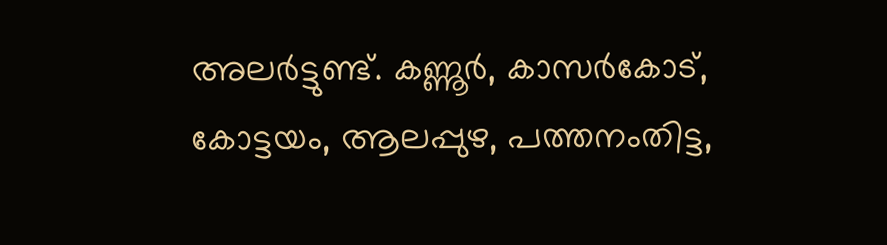അലര്‍ട്ടുണ്ട്. കണ്ണൂര്‍, കാസര്‍കോട്, കോട്ടയം, ആലപ്പുഴ, പത്തനംതിട്ട,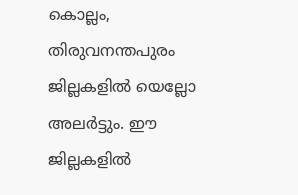കൊല്ലം, തിരുവനന്തപുരം ജില്ലകളില്‍ യെല്ലോ അലര്‍ട്ടും. ഈ ജില്ലകളില്‍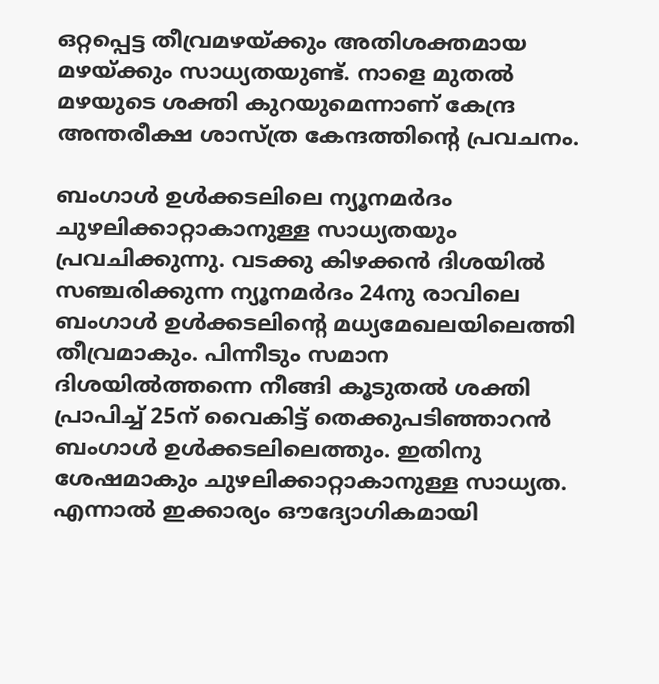ഒറ്റപ്പെട്ട തീവ്രമഴയ്‌ക്കും അതിശക്തമായ മഴയ്‌ക്കും സാധ്യതയുണ്ട്. നാളെ മുതല്‍ മഴയുടെ ശക്തി കുറയുമെന്നാണ് കേന്ദ്ര അന്തരീക്ഷ ശാസ്ത്ര കേന്ദത്തിന്റെ പ്രവചനം.

ബംഗാള്‍ ഉള്‍ക്കടലിലെ ന്യൂനമര്‍ദം ചുഴലിക്കാറ്റാകാനുള്ള സാധ്യതയും പ്രവചിക്കുന്നു. വടക്കു കിഴക്കന്‍ ദിശയില്‍ സഞ്ചരിക്കുന്ന ന്യൂനമര്‍ദം 24നു രാവിലെ ബംഗാള്‍ ഉള്‍ക്കടലിന്റെ മധ്യമേഖലയിലെത്തി തീവ്രമാകും. പിന്നീടും സമാന ദിശയില്‍ത്തന്നെ നീങ്ങി കൂടുതല്‍ ശക്തി പ്രാപിച്ച് 25ന് വൈകിട്ട് തെക്കുപടിഞ്ഞാറന്‍ ബംഗാള്‍ ഉള്‍ക്കടലിലെത്തും. ഇതിനു ശേഷമാകും ചുഴലിക്കാറ്റാകാനുള്ള സാധ്യത. എന്നാല്‍ ഇക്കാര്യം ഔദ്യോഗികമായി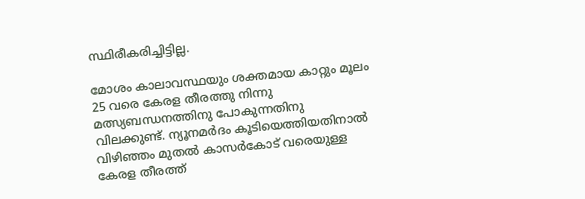സ്ഥിരീകരിച്ചിട്ടില്ല.

മോശം കാലാവസ്ഥയും ശക്തമായ കാറ്റും മൂലം 25 വരെ കേരള തീരത്തു നിന്നു മത്സ്യബന്ധനത്തിനു പോകുന്നതിനു വിലക്കുണ്ട്. ന്യൂനമര്‍ദം കൂടിയെത്തിയതിനാല്‍ വിഴിഞ്ഞം മുതല്‍ കാസര്‍കോട് വരെയുള്ള കേരള തീരത്ത്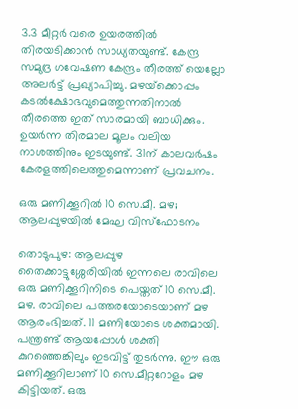3.3 മീറ്റര്‍ വരെ ഉയരത്തില്‍ തിരയടിക്കാന്‍ സാധ്യതയുണ്ട്. കേന്ദ്ര സമുദ്ര ഗവേഷണ കേന്ദ്രം തീരത്ത് യെല്ലോ അലര്‍ട്ട് പ്രഖ്യാപിച്ചു. മഴയ്‌ക്കൊപ്പം കടല്‍ക്ഷോഭവുമെത്തുന്നതിനാല്‍ തീരത്തെ ഇത് സാരമായി ബാധിക്കും. ഉയര്‍ന്ന തിരമാല മൂലം വലിയ നാശത്തിനും ഇടയുണ്ട്. 31ന് കാലവര്‍ഷം കേരളത്തിലെത്തുമെന്നാണ് പ്രവചനം.

ഒരു മണിക്കൂറില്‍ 10 സെ.മീ. മഴ; ആലപ്പുഴയില്‍ മേഘ വിസ്ഫോടനം

തൊടുപുഴ: ആലപ്പുഴ തൈക്കാട്ടുശ്ശേരിയില്‍ ഇന്നലെ രാവിലെ ഒരു മണിക്കൂറിനിടെ പെയ്തത് 10 സെ.മീ. മഴ. രാവിലെ പത്തരയോടെയാണ് മഴ ആരംഭിച്ചത്. 11 മണിയോടെ ശക്തമായി.
പന്ത്രണ്ട് ആയപ്പോള്‍ ശക്തി കുറഞ്ഞെങ്കിലും ഇടവിട്ട് തുടര്‍ന്നു. ഈ ഒരു മണിക്കൂറിലാണ് 10 സെ.മീറ്ററോളം മഴ കിട്ടിയത്. ഒരു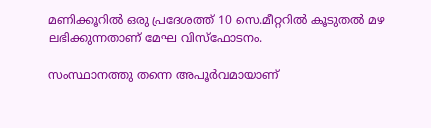മണിക്കൂറില്‍ ഒരു പ്രദേശത്ത് 10 സെ.മീറ്ററില്‍ കൂടുതല്‍ മഴ ലഭിക്കുന്നതാണ് മേഘ വിസ്ഫോടനം.

സംസ്ഥാനത്തു തന്നെ അപൂര്‍വമായാണ്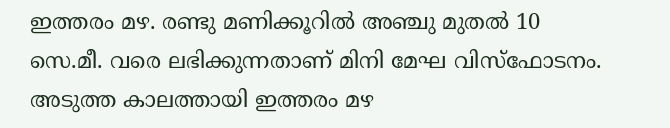ഇത്തരം മഴ. രണ്ടു മണിക്കൂറില്‍ അഞ്ചു മുതല്‍ 10 സെ.മീ. വരെ ലഭിക്കുന്നതാണ് മിനി മേഘ വിസ്ഫോടനം. അടുത്ത കാലത്തായി ഇത്തരം മഴ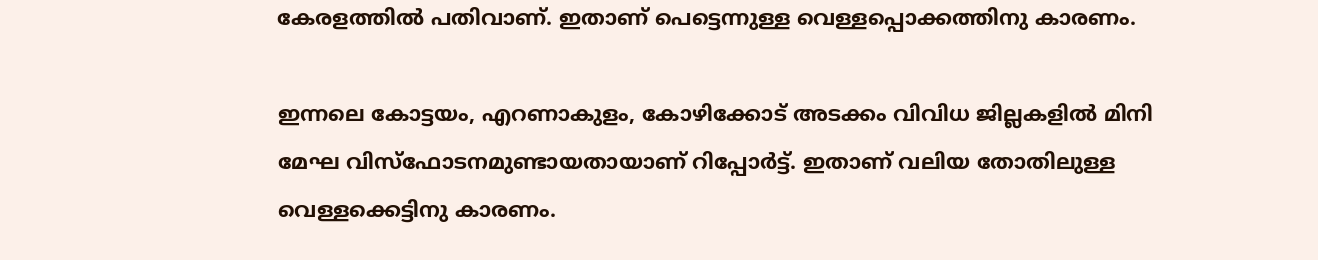കേരളത്തില്‍ പതിവാണ്. ഇതാണ് പെട്ടെന്നുള്ള വെള്ളപ്പൊക്കത്തിനു കാരണം.

ഇന്നലെ കോട്ടയം, എറണാകുളം, കോഴിക്കോട് അടക്കം വിവിധ ജില്ലകളില്‍ മിനി മേഘ വിസ്ഫോടനമുണ്ടായതായാണ് റിപ്പോര്‍ട്ട്. ഇതാണ് വലിയ തോതിലുള്ള വെള്ളക്കെട്ടിനു കാരണം.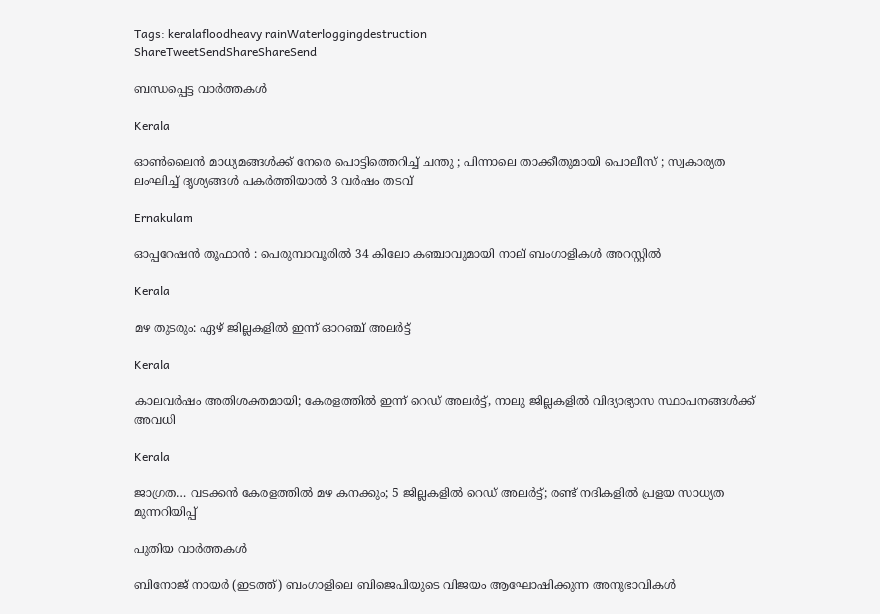Tags: keralafloodheavy rainWaterloggingdestruction
ShareTweetSendShareShareSend

ബന്ധപ്പെട്ട വാര്‍ത്തകള്‍

Kerala

ഓൺലൈൻ മാധ്യമങ്ങൾക്ക് നേരെ പൊട്ടിത്തെറിച്ച് ചന്തു ; പിന്നാലെ താക്കീതുമായി പൊലീസ് ; സ്വകാര്യത ലംഘിച്ച് ദൃശ്യങ്ങൾ പകർത്തിയാൽ 3 വർഷം തടവ്

Ernakulam

ഓപ്പറേഷൻ തൂഫാൻ : പെരുമ്പാവൂരിൽ 34 കിലോ കഞ്ചാവുമായി നാല് ബംഗാളികൾ അറസ്റ്റിൽ

Kerala

മഴ തുടരും: ഏഴ് ജില്ലകളിൽ ഇന്ന് ഓറഞ്ച് അലർട്ട്

Kerala

കാലവർഷം അതിശക്തമായി; കേരളത്തിൽ ഇന്ന് റെഡ് അലർട്ട്, നാലു ജില്ലകളിൽ വിദ്യാഭ്യാസ സ്ഥാപനങ്ങൾക്ക് അവധി

Kerala

ജാഗ്രത… വടക്കൻ കേരളത്തിൽ മഴ കനക്കും; 5 ജില്ലകളിൽ റെഡ് അലർട്ട്; രണ്ട് നദികളിൽ പ്രളയ സാധ്യത മുന്നറിയിപ്പ്

പുതിയ വാര്‍ത്തകള്‍

ബിനോജ് നായര്‍ (ഇടത്ത്) ബംഗാളിലെ‍ ബിജെപിയുടെ വിജയം ആഘോഷിക്കുന്ന അനുഭാവികള്‍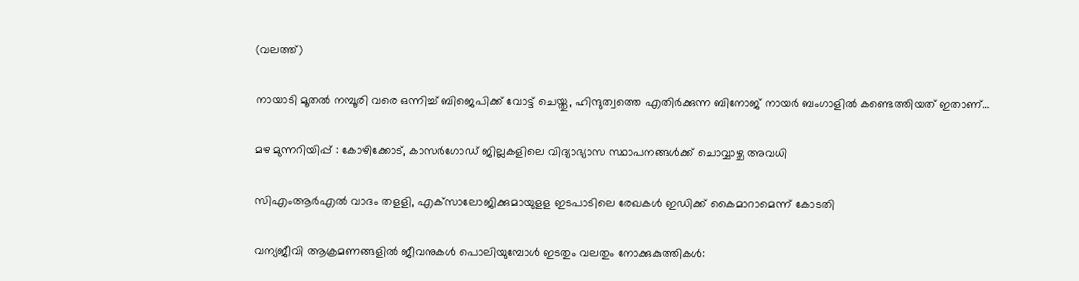(വലത്ത്)

നായാടി മൂതല്‍ നമ്പൂരി വരെ ഒന്നിച്ച് ബിജെപിക്ക് വോട്ട് ചെയ്തു, ഹിന്ദുത്വത്തെ എതിര്‍ക്കുന്ന ബിനോജ് നായര്‍ ബംഗാളില്‍ കണ്ടെത്തിയത് ഇതാണ്…

മഴ മുന്നറിയിപ്പ് : കോഴിക്കോട്, കാസര്‍ഗോഡ് ജില്ലകളിലെ വിദ്യാഭ്യാസ സ്ഥാപനങ്ങള്‍ക്ക് ചൊവ്വാഴ്ച അവധി

സിഎംആര്‍എല്‍ വാദം തളളി, എക്‌സാലോജിക്കുമായുളള ഇടപാടിലെ രേഖകള്‍ ഇഡിക്ക് കൈമാറാമെന്ന് കോടതി

വന്യജീവി ആക്രമണങ്ങളിൽ ജീവനുകൾ പൊലിയുമ്പോൾ ഇടതും വലതും നോക്കുകുത്തികൾ: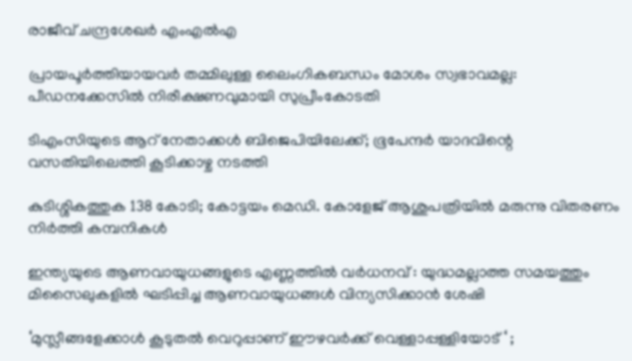രാജീവ് ചന്ദ്രശേഖർ എംഎൽഎ

പ്രായപൂർത്തിയായവർ തമ്മിലുള്ള ലൈംഗികബന്ധം മോശം സ്വഭാവമല്ല: പീഡനക്കേസിൽ നിരീക്ഷണവുമായി സുപ്രീംകോടതി

ടിഎംസിയുടെ ആറ് നേതാക്കൾ ബിജെപിയിലേക്ക്; ഭൂപേന്ദർ യാദവിന്റെ വസതിയിലെത്തി കൂടിക്കാഴ്ച നടത്തി

കുടിശ്ശികത്തുക 138 കോടി; കോട്ടയം മെഡി. കോളേജ് ആശുപത്രിയിൽ മരുന്നു വിതരണം നിര്‍ത്തി കമ്പനികള്‍

ഇന്ത്യയുടെ ആണവായുധങ്ങളുടെ എണ്ണത്തിൽ വർധനവ് : യുദ്ധമല്ലാത്ത സമയത്തും മിസൈലുകളിൽ ഘടിപ്പിച്ച ആണവായുധങ്ങൾ വിന്യസിക്കാൻ ശേഷി

‘മുസ്ലീങ്ങളേക്കാൾ കൂടുതൽ വെറുപ്പാണ് ഈഴവർക്ക് വെള്ളാപ്പള്ളിയോട് ‘ ;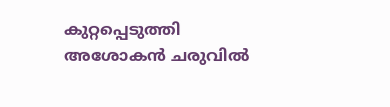കുറ്റപ്പെടുത്തി അശോകൻ ചരുവിൽ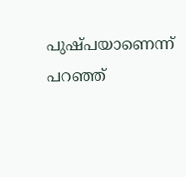പുഷ്പയാണെന്ന് പറഞ്ഞ്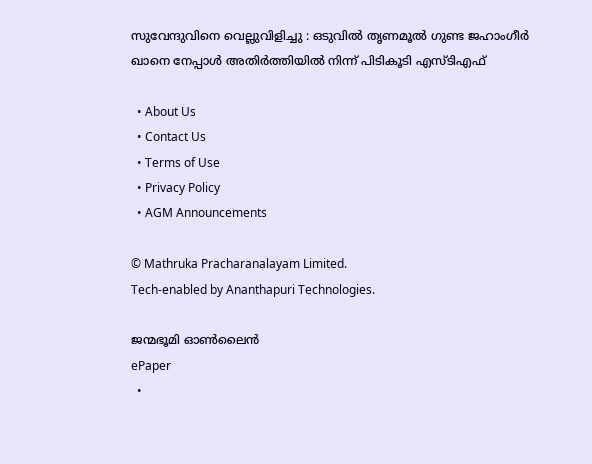സുവേന്ദുവിനെ വെല്ലുവിളിച്ചു : ഒടുവിൽ തൃണമൂൽ ഗുണ്ട ജഹാംഗീർ ഖാനെ നേപ്പാൾ അതിർത്തിയിൽ നിന്ന് പിടികൂടി എസ്ടിഎഫ്

  • About Us
  • Contact Us
  • Terms of Use
  • Privacy Policy
  • AGM Announcements

© Mathruka Pracharanalayam Limited.
Tech-enabled by Ananthapuri Technologies.

ജന്മഭൂമി ഓണ്‍ലൈന്‍
ePaper
  •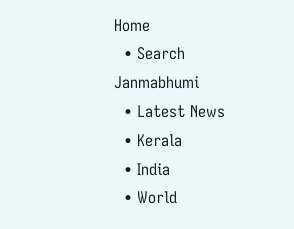Home
  • Search Janmabhumi
  • Latest News
  • Kerala
  • India
  • World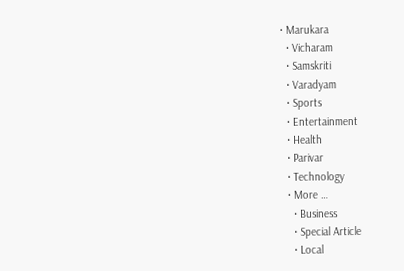• Marukara
  • Vicharam
  • Samskriti
  • Varadyam
  • Sports
  • Entertainment
  • Health
  • Parivar
  • Technology
  • More …
    • Business
    • Special Article
    • Local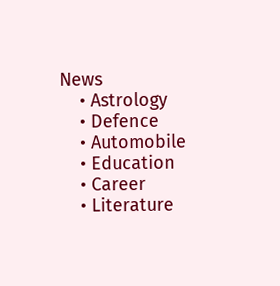News
    • Astrology
    • Defence
    • Automobile
    • Education
    • Career
    • Literature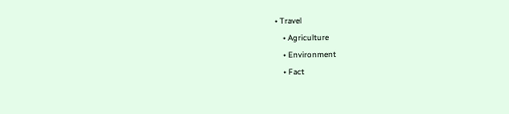• Travel
    • Agriculture
    • Environment
    • Fact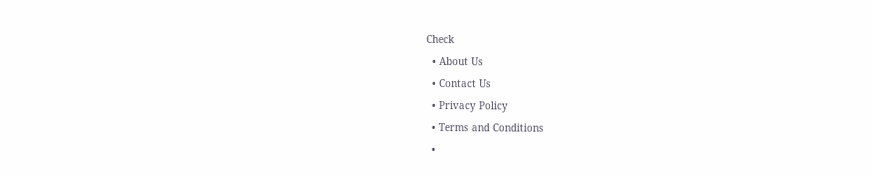Check
  • About Us
  • Contact Us
  • Privacy Policy
  • Terms and Conditions
  •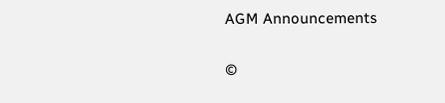AGM Announcements

©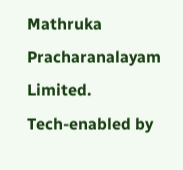Mathruka Pracharanalayam Limited.
Tech-enabled by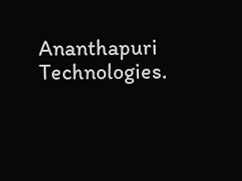Ananthapuri Technologies.